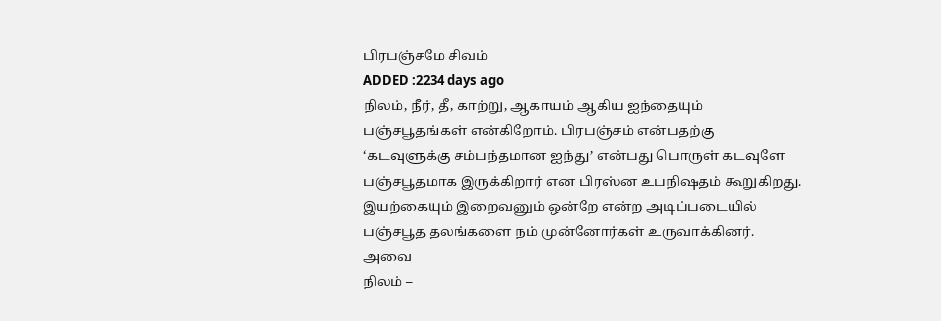பிரபஞ்சமே சிவம்
ADDED :2234 days ago
நிலம், நீர், தீ, காற்று, ஆகாயம் ஆகிய ஐந்தையும் பஞ்சபூதங்கள் என்கிறோம். பிரபஞ்சம் என்பதற்கு ‘கடவுளுக்கு சம்பந்தமான ஐந்து’ என்பது பொருள் கடவுளே பஞ்சபூதமாக இருக்கிறார் என பிரஸ்ன உபநிஷதம் கூறுகிறது. இயற்கையும் இறைவனும் ஒன்றே என்ற அடிப்படையில் பஞ்சபூத தலங்களை நம் முன்னோர்கள் உருவாக்கினர். அவை
நிலம் –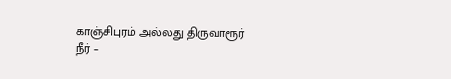காஞ்சிபுரம் அல்லது திருவாரூர்
நீர் –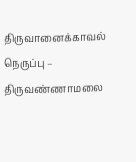திருவானைக்காவல்
நெருப்பு – திருவண்ணாமலை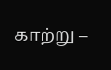காற்று –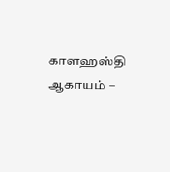காளஹஸ்தி
ஆகாயம் –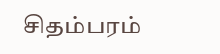சிதம்பரம்